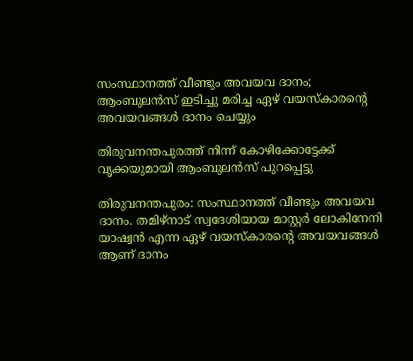സംസ്ഥാനത്ത് വീണ്ടും അവയവ ദാനം; ആംബുലന്‍സ് ഇടിച്ചു മരിച്ച ഏഴ് വയസ്‌കാരന്റെ അവയവങ്ങള്‍ ദാനം ചെയ്യും

തിരുവനന്തപുരത്ത് നിന്ന് കോഴിക്കോട്ടേക്ക് വൃക്കയുമായി ആംബുലന്‍സ് പുറപ്പെട്ടു

തിരുവനന്തപുരം: സംസ്ഥാനത്ത് വീണ്ടും അവയവ ദാനം. തമിഴ്‌നാട് സ്വദേശിയായ മാസ്റ്റര്‍ ലോകിനേനി യാഷ്വന്‍ എന്ന ഏഴ് വയസ്‌കാരന്റെ അവയവങ്ങള്‍ ആണ് ദാനം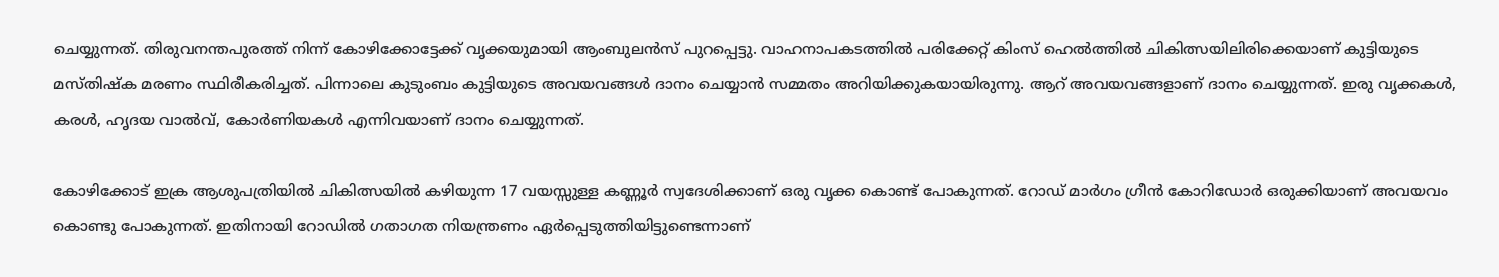ചെയ്യുന്നത്. തിരുവനന്തപുരത്ത് നിന്ന് കോഴിക്കോട്ടേക്ക് വൃക്കയുമായി ആംബുലന്‍സ് പുറപ്പെട്ടു. വാഹനാപകടത്തില്‍ പരിക്കേറ്റ് കിംസ് ഹെല്‍ത്തില്‍ ചികിത്സയിലിരിക്കെയാണ് കുട്ടിയുടെ മസ്തിഷ്‌ക മരണം സ്ഥിരീകരിച്ചത്. പിന്നാലെ കുടുംബം കുട്ടിയുടെ അവയവങ്ങള്‍ ദാനം ചെയ്യാന്‍ സമ്മതം അറിയിക്കുകയായിരുന്നു. ആറ് അവയവങ്ങളാണ് ദാനം ചെയ്യുന്നത്. ഇരു വൃക്കകള്‍, കരള്‍, ഹൃദയ വാല്‍വ്, കോര്‍ണിയകള്‍ എന്നിവയാണ് ദാനം ചെയ്യുന്നത്.

കോഴിക്കോട് ഇക്ര ആശുപത്രിയില്‍ ചികിത്സയില്‍ കഴിയുന്ന 17 വയസ്സുള്ള കണ്ണൂര്‍ സ്വദേശിക്കാണ് ഒരു വൃക്ക കൊണ്ട് പോകുന്നത്. റോഡ് മാര്‍ഗം ഗ്രീന്‍ കോറിഡോര്‍ ഒരുക്കിയാണ് അവയവം കൊണ്ടു പോകുന്നത്. ഇതിനായി റോഡില്‍ ഗതാഗത നിയന്ത്രണം ഏര്‍പ്പെടുത്തിയിട്ടുണ്ടെന്നാണ്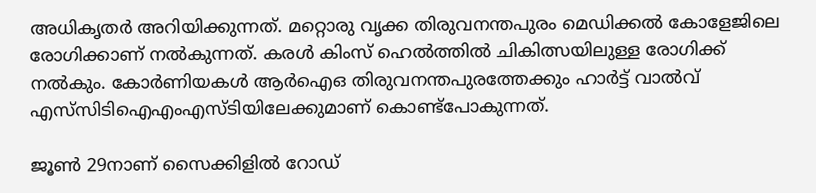അധികൃതര്‍ അറിയിക്കുന്നത്. മറ്റൊരു വൃക്ക തിരുവനന്തപുരം മെഡിക്കല്‍ കോളേജിലെ രോഗിക്കാണ് നല്‍കുന്നത്. കരള്‍ കിംസ് ഹെല്‍ത്തില്‍ ചികിത്സയിലുള്ള രോഗിക്ക് നല്‍കും. കോര്‍ണിയകള്‍ ആര്‍ഐഒ തിരുവനന്തപുരത്തേക്കും ഹാര്‍ട്ട് വാല്‍വ് എസ്‌സിടിഐഎംഎസ്ടിയിലേക്കുമാണ് കൊണ്ട്‌പോകുന്നത്.

ജൂണ്‍ 29നാണ് സൈക്കിളില്‍ റോഡ്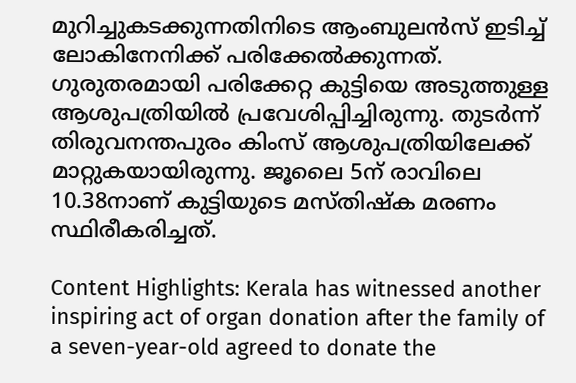മുറിച്ചുകടക്കുന്നതിനിടെ ആംബുലന്‍സ് ഇടിച്ച് ലോകിനേനിക്ക് പരിക്കേല്‍ക്കുന്നത്. ഗുരുതരമായി പരിക്കേറ്റ കുട്ടിയെ അടുത്തുള്ള ആശുപത്രിയില്‍ പ്രവേശിപ്പിച്ചിരുന്നു. തുടര്‍ന്ന് തിരുവനന്തപുരം കിംസ് ആശുപത്രിയിലേക്ക് മാറ്റുകയായിരുന്നു. ജൂലൈ 5ന് രാവിലെ 10.38നാണ് കുട്ടിയുടെ മസ്തിഷ്‌ക മരണം സ്ഥിരീകരിച്ചത്.

Content Highlights: Kerala has witnessed another inspiring act of organ donation after the family of a seven-year-old agreed to donate the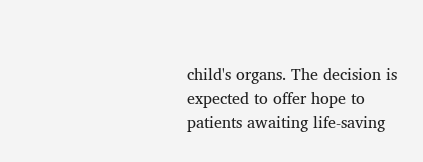child's organs. The decision is expected to offer hope to patients awaiting life-saving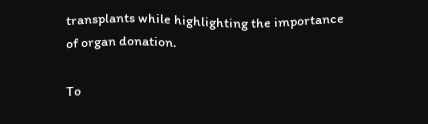transplants while highlighting the importance of organ donation.

To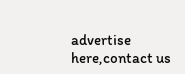advertise here,contact us